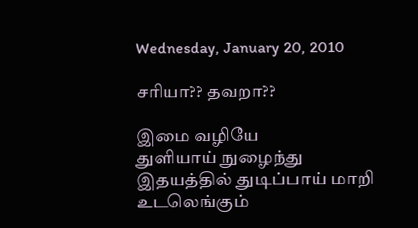Wednesday, January 20, 2010

சரியா?? தவறா??

இமை வழியே
துளியாய் நுழைந்து
இதயத்தில் துடிப்பாய் மாறி
உடலெங்கும்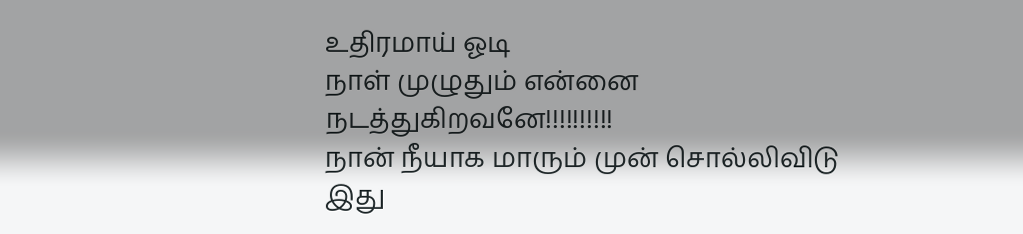உதிரமாய் ஓடி
நாள் முழுதும் என்னை
நடத்துகிறவனே!!!!!!!!!!
நான் நீயாக மாரும் முன் சொல்லிவிடு
இது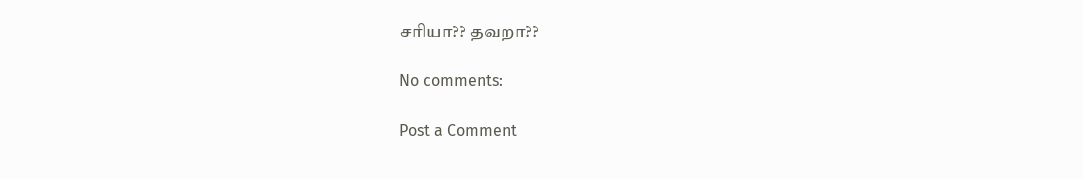சரியா?? தவறா??

No comments:

Post a Comment